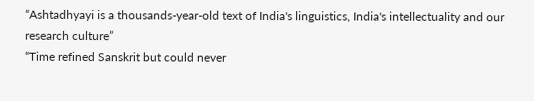“Ashtadhyayi is a thousands-year-old text of India's linguistics, India's intellectuality and our research culture”
“Time refined Sanskrit but could never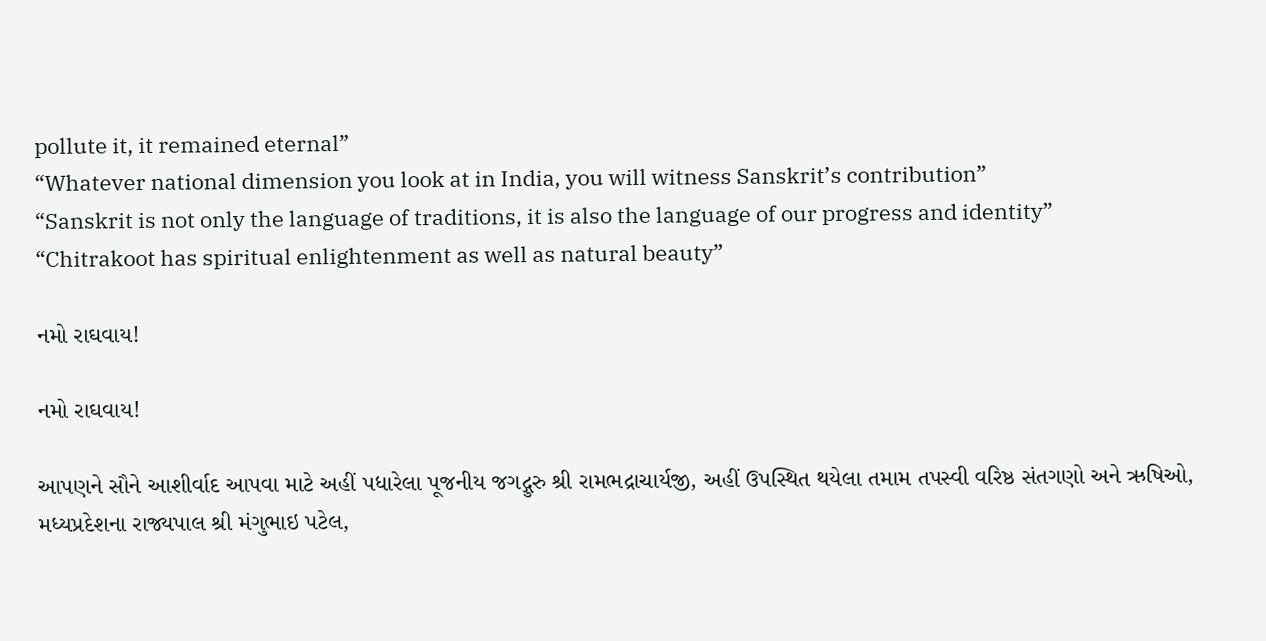pollute it, it remained eternal”
“Whatever national dimension you look at in India, you will witness Sanskrit’s contribution”
“Sanskrit is not only the language of traditions, it is also the language of our progress and identity”
“Chitrakoot has spiritual enlightenment as well as natural beauty”

નમો રાઘવાય!

નમો રાઘવાય!

આપણને સૌને આશીર્વાદ આપવા માટે અહીં પધારેલા પૂજનીય જગદ્ગુરુ શ્રી રામભદ્રાચાર્યજી, અહીં ઉપસ્થિત થયેલા તમામ તપસ્વી વરિષ્ઠ સંતગણો અને ઋષિઓ, મધ્યપ્રદેશના રાજ્યપાલ શ્રી મંગુભાઇ પટેલ,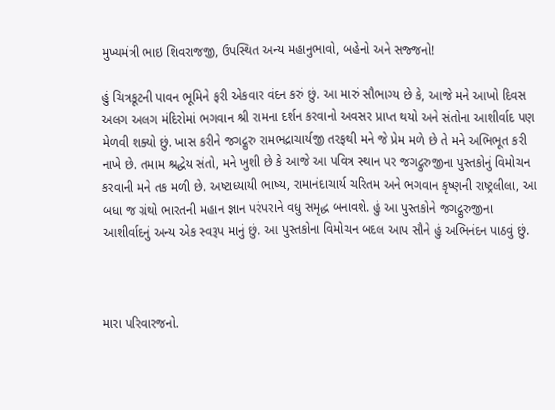મુખ્યમંત્રી ભાઇ શિવરાજજી, ઉપસ્થિત અન્ય મહાનુભાવો, બહેનો અને સજ્જનો!

હું ચિત્રકૂટની પાવન ભૂમિને ફરી એકવાર વંદન કરું છું. આ મારું સૌભાગ્ય છે કે, આજે મને આખો દિવસ અલગ અલગ મંદિરોમાં ભગવાન શ્રી રામના દર્શન કરવાનો અવસર પ્રાપ્ત થયો અને સંતોના આશીર્વાદ પણ મેળવી શક્યો છું. ખાસ કરીને જગદ્ગુરુ રામભદ્રાચાર્યજી તરફથી મને જે પ્રેમ મળે છે તે મને અભિભૂત કરી નાખે છે. તમામ શ્રદ્ધેય સંતો, મને ખુશી છે કે આજે આ પવિત્ર સ્થાન પર જગદ્ગુરુજીના પુસ્તકોનું વિમોચન કરવાની મને તક મળી છે. અષ્ટાધ્યાયી ભાષ્ય, રામાનંદાચાર્ય ચરિતમ અને ભગવાન કૃષ્ણની રાષ્ટ્રલીલા, આ બધા જ ગ્રંથો ભારતની મહાન જ્ઞાન પરંપરાને વધુ સમૃદ્ધ બનાવશે. હું આ પુસ્તકોને જગદ્ગુરુજીના આશીર્વાદનું અન્ય એક સ્વરૂપ માનું છું. આ પુસ્તકોના વિમોચન બદલ આપ સૌને હું અભિનંદન પાઠવું છું.



મારા પરિવારજનો.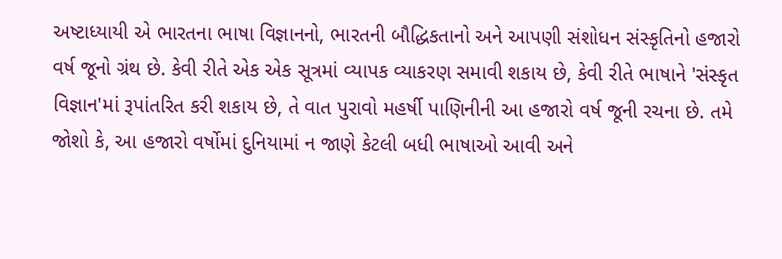અષ્ટાધ્યાયી એ ભારતના ભાષા વિજ્ઞાનનો, ભારતની બૌદ્ધિકતાનો અને આપણી સંશોધન સંસ્કૃતિનો હજારો વર્ષ જૂનો ગ્રંથ છે. કેવી રીતે એક એક સૂત્રમાં વ્યાપક વ્યાકરણ સમાવી શકાય છે, કેવી રીતે ભાષાને 'સંસ્કૃત વિજ્ઞાન'માં રૂપાંતરિત કરી શકાય છે, તે વાત પુરાવો મહર્ષી પાણિનીની આ હજારો વર્ષ જૂની રચના છે. તમે જોશો કે, આ હજારો વર્ષોમાં દુનિયામાં ન જાણે કેટલી બધી ભાષાઓ આવી અને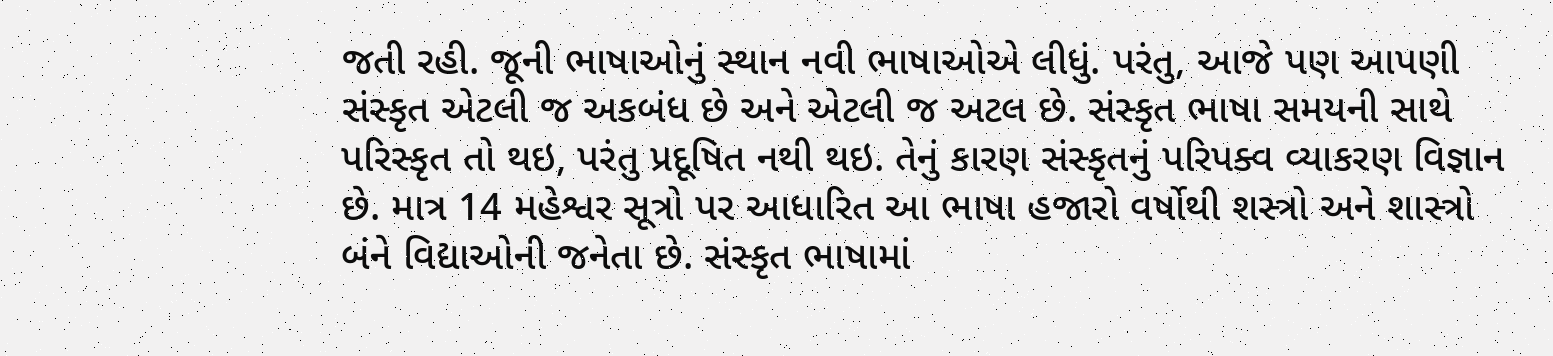જતી રહી. જૂની ભાષાઓનું સ્થાન નવી ભાષાઓએ લીધું. પરંતુ, આજે પણ આપણી સંસ્કૃત એટલી જ અકબંધ છે અને એટલી જ અટલ છે. સંસ્કૃત ભાષા સમયની સાથે પરિસ્કૃત તો થઇ, પરંતુ પ્રદૂષિત નથી થઇ. તેનું કારણ સંસ્કૃતનું પરિપક્વ વ્યાકરણ વિજ્ઞાન છે. માત્ર 14 મહેશ્વર સૂત્રો પર આધારિત આ ભાષા હજારો વર્ષોથી શસ્ત્રો અને શાસ્ત્રો બંને વિદ્યાઓની જનેતા છે. સંસ્કૃત ભાષામાં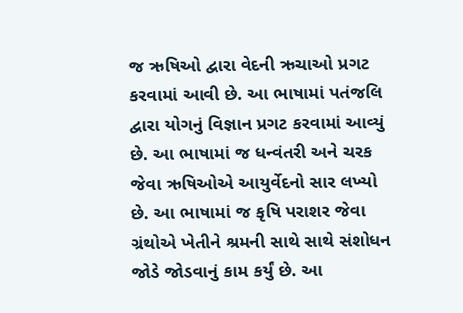જ ઋષિઓ દ્વારા વેદની ઋચાઓ પ્રગટ કરવામાં આવી છે. આ ભાષામાં પતંજલિ દ્વારા યોગનું વિજ્ઞાન પ્રગટ કરવામાં આવ્યું છે. આ ભાષામાં જ ધન્વંતરી અને ચરક જેવા ઋષિઓએ આયુર્વેદનો સાર લખ્યો છે. આ ભાષામાં જ કૃષિ પરાશર જેવા ગ્રંથોએ ખેતીને શ્રમની સાથે સાથે સંશોધન જોડે જોડવાનું કામ કર્યું છે. આ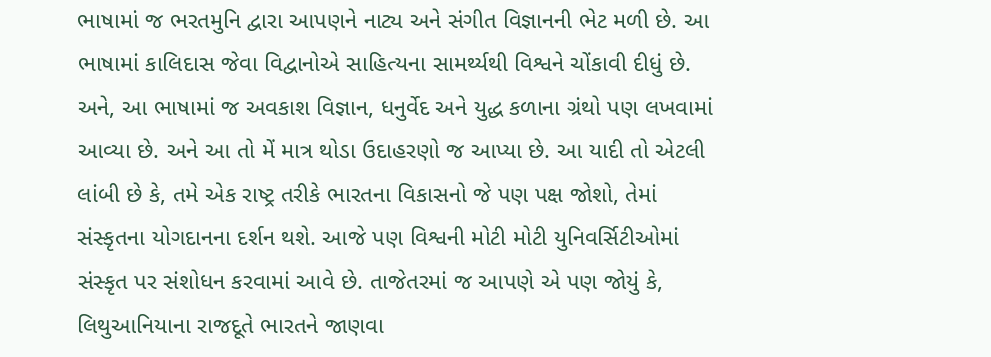ભાષામાં જ ભરતમુનિ દ્વારા આપણને નાટ્ય અને સંગીત વિજ્ઞાનની ભેટ મળી છે. આ ભાષામાં કાલિદાસ જેવા વિદ્વાનોએ સાહિત્યના સામર્થ્યથી વિશ્વને ચોંકાવી દીધું છે. અને, આ ભાષામાં જ અવકાશ વિજ્ઞાન, ધનુર્વેદ અને યુદ્ધ કળાના ગ્રંથો પણ લખવામાં આવ્યા છે. અને આ તો મેં માત્ર થોડા ઉદાહરણો જ આપ્યા છે. આ યાદી તો એટલી લાંબી છે કે, તમે એક રાષ્ટ્ર તરીકે ભારતના વિકાસનો જે પણ પક્ષ જોશો, તેમાં સંસ્કૃતના યોગદાનના દર્શન થશે. આજે પણ વિશ્વની મોટી મોટી યુનિવર્સિટીઓમાં સંસ્કૃત પર સંશોધન કરવામાં આવે છે. તાજેતરમાં જ આપણે એ પણ જોયું કે, લિથુઆનિયાના રાજદૂતે ભારતને જાણવા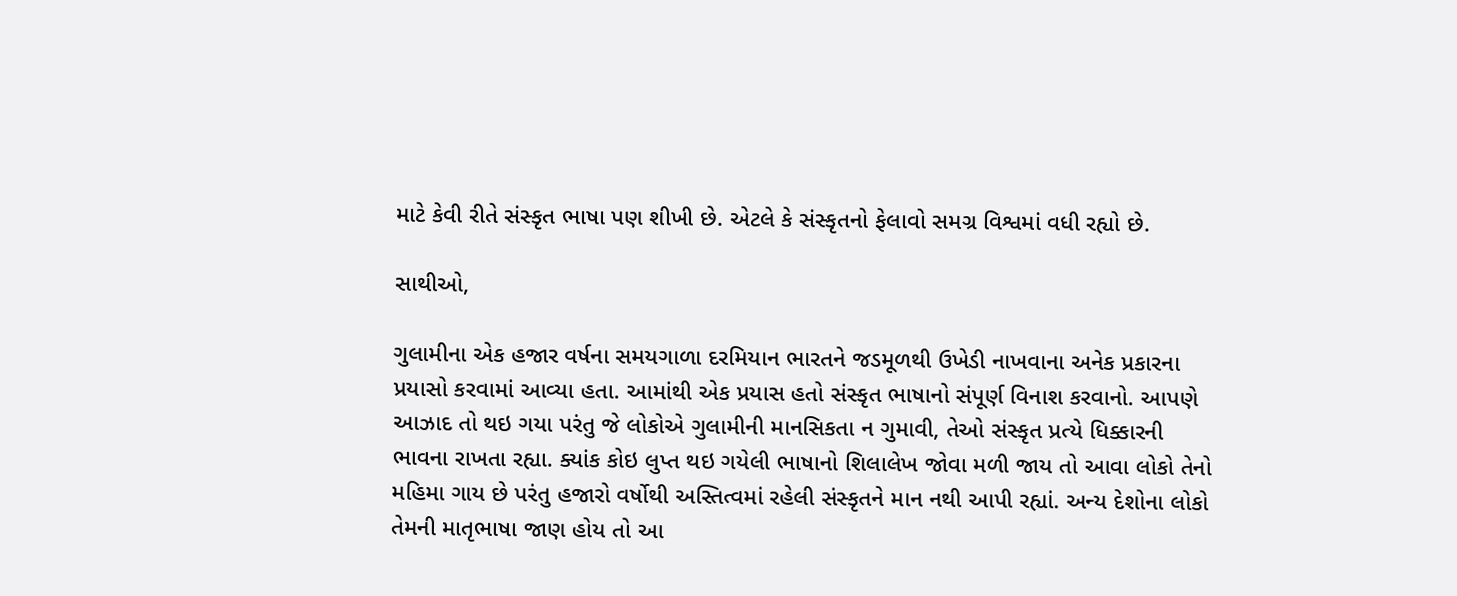માટે કેવી રીતે સંસ્કૃત ભાષા પણ શીખી છે. એટલે કે સંસ્કૃતનો ફેલાવો સમગ્ર વિશ્વમાં વધી રહ્યો છે.

સાથીઓ,

ગુલામીના એક હજાર વર્ષના સમયગાળા દરમિયાન ભારતને જડમૂળથી ઉખેડી નાખવાના અનેક પ્રકારના પ્રયાસો કરવામાં આવ્યા હતા. આમાંથી એક પ્રયાસ હતો સંસ્કૃત ભાષાનો સંપૂર્ણ વિનાશ કરવાનો. આપણે આઝાદ તો થઇ ગયા પરંતુ જે લોકોએ ગુલામીની માનસિકતા ન ગુમાવી, તેઓ સંસ્કૃત પ્રત્યે ધિક્કારની ભાવના રાખતા રહ્યા. ક્યાંક કોઇ લુપ્ત થઇ ગયેલી ભાષાનો શિલાલેખ જોવા મળી જાય તો આવા લોકો તેનો મહિમા ગાય છે પરંતુ હજારો વર્ષોથી અસ્તિત્વમાં રહેલી સંસ્કૃતને માન નથી આપી રહ્યાં. અન્ય દેશોના લોકો તેમની માતૃભાષા જાણ હોય તો આ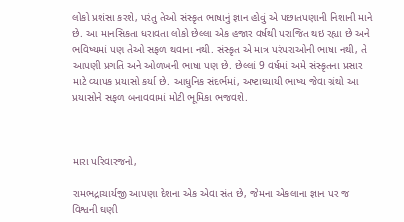લોકો પ્રશંસા કરશે, પરંતુ તેઓ સંસ્કૃત ભાષાનું જ્ઞાન હોવું એ પછાતપણાની નિશાની માને છે. આ માનસિકતા ધરાવતા લોકો છેલ્લા એક હજાર વર્ષથી પરાજિત થઇ રહ્યા છે અને ભવિષ્યમાં પણ તેઓ સફળ થવાના નથી. સંસ્કૃત એ માત્ર પરંપરાઓની ભાષા નથી, તે આપણી પ્રગતિ અને ઓળખની ભાષા પણ છે. છેલ્લાં 9 વર્ષમાં અમે સંસ્કૃતના પ્રસાર માટે વ્યાપક પ્રયાસો કર્યા છે. આધુનિક સંદર્ભમાં, અષ્ટાધ્યાયી ભાષ્ય જેવા ગ્રંથો આ પ્રયાસોને સફળ બનાવવામાં મોટી ભૂમિકા ભજવશે.



મારા પરિવારજનો,

રામભદ્રાચાર્યજી આપણા દેશના એક એવા સંત છે, જેમના એકલાના જ્ઞાન પર જ વિશ્વની ઘણી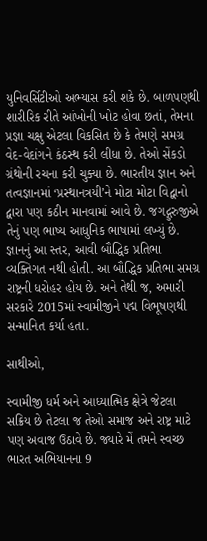યુનિવર્સિટીઓ અભ્યાસ કરી શકે છે. બાળપણથી શારીરિક રીતે આંખોની ખોટ હોવા છતાં, તેમના પ્રજ્ઞા ચક્ષુ એટલા વિકસિત છે કે તેમણે સમગ્ર વેદ-વેદાંગને કંઠસ્થ કરી લીધા છે. તેઓ સેંકડો ગ્રંથોની રચના કરી ચુક્યા છે. ભારતીય જ્ઞાન અને તત્વજ્ઞાનમાં ‘પ્રસ્થાનત્રયી’ને મોટા મોટા વિદ્વાનો દ્વારા પણ કઠીન માનવામાં આવે છે. જગદ્ગુરુજીએ તેનું પણ ભાષ્ય આધુનિક ભાષામાં લખ્યું છે. જ્ઞાનનું આ સ્તર, આવી બૌદ્ધિક પ્રતિભા વ્યક્તિગત નથી હોતી. આ બૌદ્ધિક પ્રતિભા સમગ્ર રાષ્ટ્રની ધરોહર હોય છે. અને તેથી જ, અમારી સરકારે 2015માં સ્વામીજીને પદ્મ વિભૂષણથી સન્માનિત કર્યા હતા.

સાથીઓ,

સ્વામીજી ધર્મ અને આધ્યાત્મિક ક્ષેત્રે જેટલા સક્રિય છે તેટલા જ તેઓ સમાજ અને રાષ્ટ્ર માટે પણ અવાજ ઉઠાવે છે. જ્યારે મેં તમને સ્વચ્છ ભારત અભિયાનના 9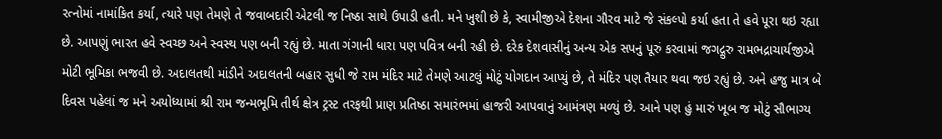રત્નોમાં નામાંકિત કર્યા, ત્યારે પણ તેમણે તે જવાબદારી એટલી જ નિષ્ઠા સાથે ઉપાડી હતી. મને ખુશી છે કે, સ્વામીજીએ દેશના ગૌરવ માટે જે સંકલ્પો કર્યા હતા તે હવે પૂરા થઇ રહ્યા છે. આપણું ભારત હવે સ્વચ્છ અને સ્વસ્થ પણ બની રહ્યું છે. માતા ગંગાની ધારા પણ પવિત્ર બની રહી છે. દરેક દેશવાસીનું અન્ય એક સપનું પૂરું કરવામાં જગદ્ગુરુ રામભદ્રાચાર્યજીએ મોટી ભૂમિકા ભજવી છે. અદાલતથી માંડીને અદાલતની બહાર સુધી જે રામ મંદિર માટે તેમણે આટલું મોટું યોગદાન આપ્યું છે, તે મંદિર પણ તૈયાર થવા જઇ રહ્યું છે. અને હજુ માત્ર બે દિવસ પહેલાં જ મને અયોધ્યામાં શ્રી રામ જન્મભૂમિ તીર્થ ક્ષેત્ર ટ્રસ્ટ તરફથી પ્રાણ પ્રતિષ્ઠા સમારંભમાં હાજરી આપવાનું આમંત્રણ મળ્યું છે. આને પણ હું મારું ખૂબ જ મોટું સૌભાગ્ય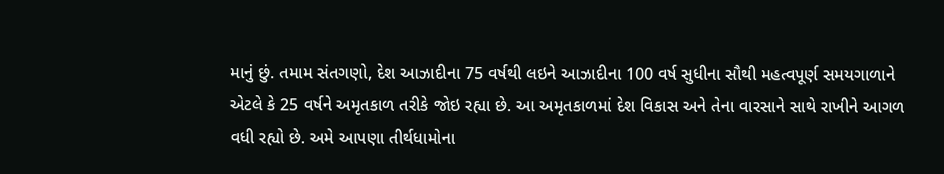માનું છું. તમામ સંતગણો, દેશ આઝાદીના 75 વર્ષથી લઇને આઝાદીના 100 વર્ષ સુધીના સૌથી મહત્વપૂર્ણ સમયગાળાને એટલે કે 25 વર્ષને અમૃતકાળ તરીકે જોઇ રહ્યા છે. આ અમૃતકાળમાં દેશ વિકાસ અને તેના વારસાને સાથે રાખીને આગળ વધી રહ્યો છે. અમે આપણા તીર્થધામોના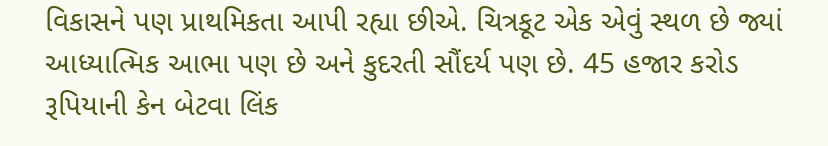વિકાસને પણ પ્રાથમિકતા આપી રહ્યા છીએ. ચિત્રકૂટ એક એવું સ્થળ છે જ્યાં આધ્યાત્મિક આભા પણ છે અને કુદરતી સૌંદર્ય પણ છે. 45 હજાર કરોડ રૂપિયાની કેન બેટવા લિંક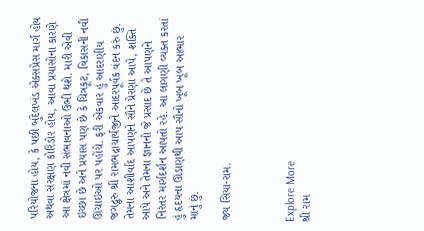પરિયોજના હોય, કે પછી બુંદેલખંડ એક્સપ્રેસ માર્ગ હોય અથવા સંરક્ષણ કોરિડોર હોય, આવા પ્રયાસોના કારણે આ ક્ષેત્રમાં નવી સંભાવનાઓ ઉભી થશે. મારી એવી ઇચ્છા છે અને પ્રયાસ પણ છે કે ચિત્રકૂટ, વિકાસની નવી ઊંચાઇઓ પર પહોંચે. ફરી એકવાર હું આદરણીય જગદ્ગુરુ શ્રી રામભદ્રાચાર્યજીને આદરપૂર્વક વંદન કરું છું. તેમના આશીર્વાદ આપણને સૌને પ્રેરણા આપે, શક્તિ આપે અને તેમના જ્ઞાનનો જે પ્રસાદ છે તે આપણને નિરંતર માર્ગદર્શન આપતો રહે. આ લાગણી વ્યક્ત કરતાં હું હૃદયના ઊંડાણથી આપ સૌનો ખૂબ ખૂબ આભાર માનું છું.

જય સિયા-રામ.



Explore More
શ્રી રામ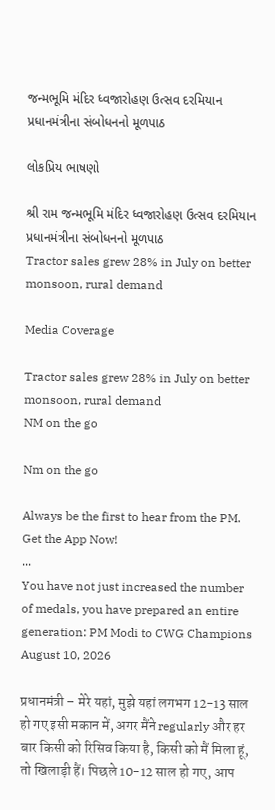જન્મભૂમિ મંદિર ધ્વજારોહણ ઉત્સવ દરમિયાન પ્રધાનમંત્રીના સંબોધનનો મૂળપાઠ

લોકપ્રિય ભાષણો

શ્રી રામ જન્મભૂમિ મંદિર ધ્વજારોહણ ઉત્સવ દરમિયાન પ્રધાનમંત્રીના સંબોધનનો મૂળપાઠ
Tractor sales grew 28% in July on better monsoon, rural demand

Media Coverage

Tractor sales grew 28% in July on better monsoon, rural demand
NM on the go

Nm on the go

Always be the first to hear from the PM. Get the App Now!
...
You have not just increased the number of medals, you have prepared an entire generation: PM Modi to CWG Champions
August 10, 2026

प्रधानमंत्री – मेरे यहां, मुझे यहां लगभग 12-13 साल हो गए इसी मकान में, अगर मैंने regularly और हर बार किसी को रिसिव किया है, किसी को मैं मिला हूं, तो खिलाड़ी हैं। पिछले 10-12 साल हो गए, आप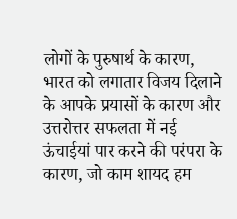लोगों के पुरुषार्थ के कारण, भारत को लगातार विजय दिलाने के आपके प्रयासों के कारण और उत्तरोत्तर सफलता में नई ऊंचाईयां पार करने की परंपरा के कारण, जो काम शायद हम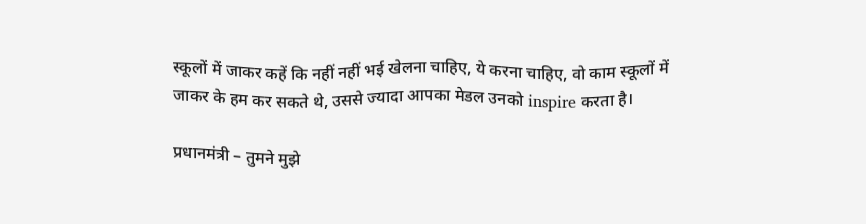स्कूलों में जाकर कहें कि नहीं नहीं भई खेलना चाहिए, ये करना चाहिए, वो काम स्कूलों में जाकर के हम कर सकते थे, उससे ज्यादा आपका मेडल उनको inspire करता है।

प्रधानमंत्री – तुमने मुझे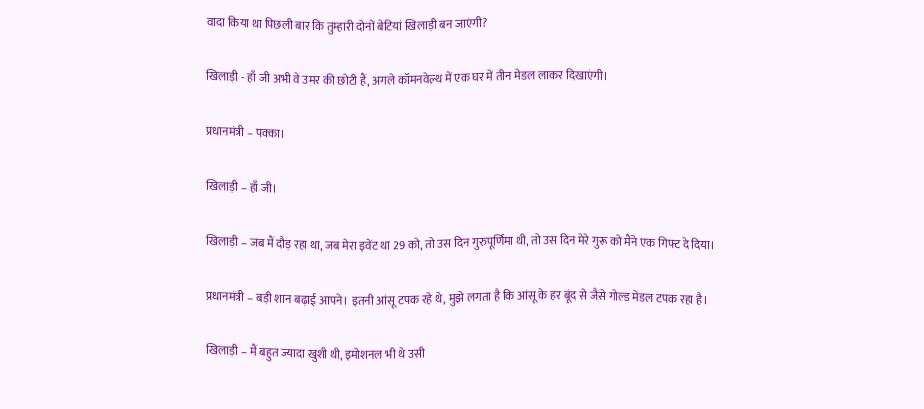वादा किया था पिछली बार कि तुम्हारी दोनों बेटियां खिलाड़ी बन जाएंगी?

खिलाड़ी - हाँ जी अभी वे उमर की छोटी हैं, अगले कॉमनवेल्थ में एक घर में तीन मेडल लाकर दिखाएंगी।

प्रधानमंत्री – पक्का।

खिलाड़ी – हाँ जी।

खिलाड़ी – जब मैं दौड़ रहा था, जब मेरा इवेंट था 29 को, तो उस दिन गुरुपूर्णिमा थी, तो उस दिन मेरे गुरू को मैंने एक गिफ्ट दे दिया।

प्रधानमंत्री – बड़ी शान बढ़ाई आपने। इतनी आंसू टपक रहे थे, मुझे लगता है कि आंसू के हर बूंद से जैसे गोल्ड मेडल टपक रहा है।

खिलाड़ी – मैं बहुत ज्यादा खुशी थी, इमोशनल भी थे उसी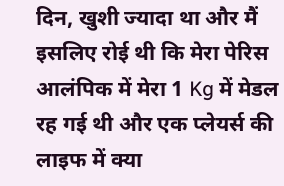दिन, खुशी ज्यादा था और मैं इसलिए रोई थी कि मेरा पेरिस आलंपिक में मेरा 1 Kg में मेडल रह गई थी और एक प्लेयर्स की लाइफ में क्या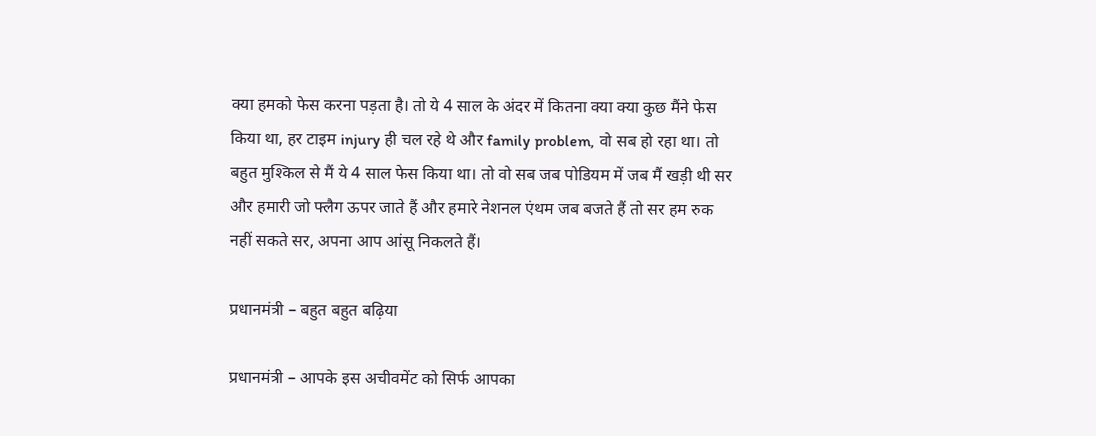क्या हमको फेस करना पड़ता है। तो ये 4 साल के अंदर में कितना क्या क्या कुछ मैंने फेस किया था, हर टाइम injury ही चल रहे थे और family problem, वो सब हो रहा था। तो बहुत मुश्किल से मैं ये 4 साल फेस किया था। तो वो सब जब पोडियम में जब मैं खड़ी थी सर और हमारी जो फ्लैग ऊपर जाते हैं और हमारे नेशनल एंथम जब बजते हैं तो सर हम रुक नहीं सकते सर, अपना आप आंसू निकलते हैं।

प्रधानमंत्री – बहुत बहुत बढ़िया

प्रधानमंत्री – आपके इस अचीवमेंट को सिर्फ आपका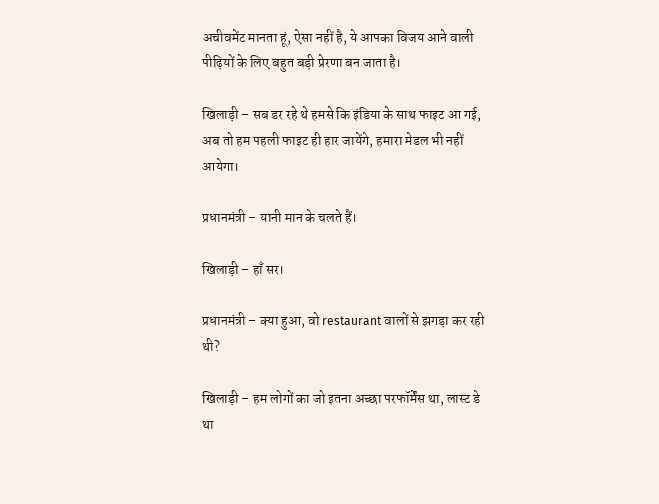अचीवमेंट मानता हूं, ऐसा नहीं है, ये आपका विजय आने वाली पीढ़ियों के लिए बहुत बड़ी प्रेरणा बन जाता है।

खिलाड़ी – सब डर रहे थे हमसे कि इंडिया के साथ फाइट आ गई, अब तो हम पहली फाइट ही हार जायेंगे, हमारा मेडल भी नहीं आयेगा।

प्रधानमंत्री – यानी मान के चलते हैं।

खिलाड़ी – हाँ सर।

प्रधानमंत्री – क्या हुआ, वो restaurant वालों से झगड़ा कर रही थी?

खिलाड़ी – हम लोगों का जो इतना अच्छा परफॉर्मेंस था, लास्ट डे था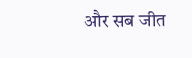और सब जीत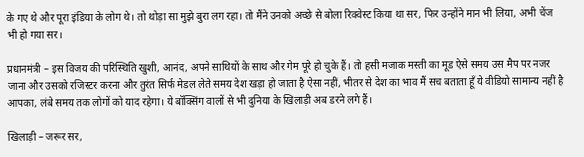के गए थे और पूरा इंडिया के लोग थे। तो थोड़ा सा मुझे बुरा लग रहा। तो मैंने उनको अच्छे से बोला रिक्वेस्ट किया था सर, फिर उन्होंने मान भी लिया, अभी चेंज भी हो गया सर।

प्रधानमंत्री – इस विजय की परिस्थिति खुशी, आनंद, अपने साथियों के साथ और गेम पूरे हो चुके हैं। तो हसी मजाक मस्ती का मूड ऐसे समय उस मैप पर नजर जाना और उसको रजिस्टर करना और तुरंत सिर्फ मेडल लेते समय देश खड़ा हो जाता है ऐसा नहीं, भीतर से देश का भाव मैं सच बताता हूँ ये वीडियो सामान्य नहीं है आपका, लंबे समय तक लोगों को याद रहेगा। ये बॉक्सिंग वालों से भी दुनिया के खिलाड़ी अब डरने लगे हैं।

खिलाड़ी – जरूर सर,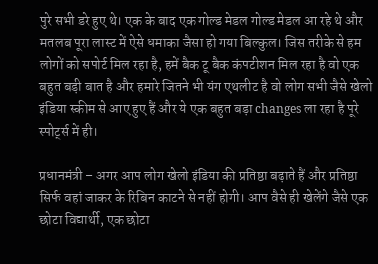पुरे सभी डरे हुए थे। एक के बाद एक गोल्ड मेडल गोल्ड मेडल आ रहे थे और मतलब पूरा लास्ट में ऐसे धमाका जैसा हो गया बिल्कुल। जिस तरीके से हम लोगों को सपोर्ट मिल रहा है, हमें बैक टू बैक कंपटीशन मिल रहा है वो एक बहुत बड़ी बात है और हमारे जितने भी यंग एथलीट है वो लोग सभी जैसे खेलो इंडिया स्कीम से आए हुए हैं और ये एक बहुत बड़ा changes ला रहा है पूरे स्पोर्ट्स में ही।

प्रधानमंत्री – अगर आप लोग खेलो इंडिया की प्रतिष्ठा बढ़ाते हैं और प्रतिष्ठा सिर्फ वहां जाकर के रिबिन काटने से नहीं होगी। आप वैसे ही खेलेंगे जैसे एक छोटा विद्यार्थी, एक छोटा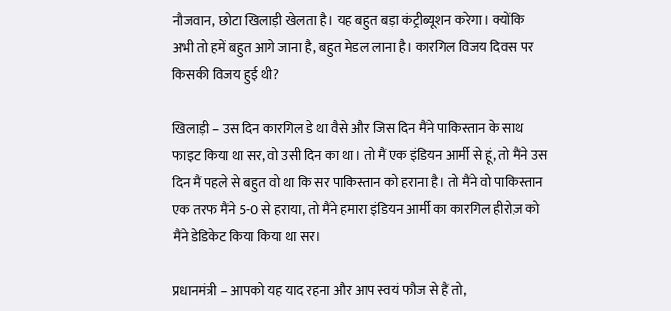नौजवान, छोटा खिलाड़ी खेलता है। यह बहुत बड़ा कंट्रीब्यूशन करेगा। क्योंकि अभी तो हमें बहुत आगे जाना है, बहुत मेडल लाना है। कारगिल विजय दिवस पर किसकी विजय हुई थी?

खिलाड़ी – उस दिन कारगिल डे था वैसे और जिस दिन मैंने पाकिस्तान के साथ फाइट किया था सर, वो उसी दिन का था। तो मैं एक इंडियन आर्मी से हूं, तो मैंने उस दिन मैं पहले से बहुत वो था कि सर पाकिस्तान को हराना है। तो मैंने वो पाकिस्तान एक तरफ मैंने 5-0 से हराया, तो मैंने हमारा इंडियन आर्मी का कारगिल हीरोज़ को मैंने डेडिकेट किया किया था सर।

प्रधानमंत्री – आपको यह याद रहना और आप स्वयं फौज से हैं तो,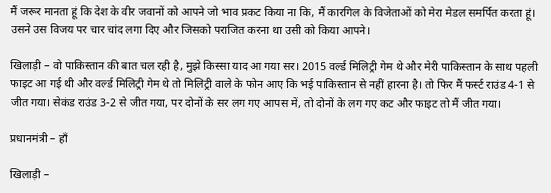मैं जरूर मानता हूं कि देश के वीर जवानों को आपने जो भाव प्रकट किया ना कि, मैं कारगिल के विजेताओं को मेरा मेडल समर्पित करता हूं। उसने उस विजय पर चार चांद लगा दिए और जिसको पराजित करना था उसी को किया आपने।

खिलाड़ी – वो पाकिस्तान की बात चल रही है, मुझे किस्सा याद आ गया सर। 2015 वर्ल्ड मिलिट्री गेम थे और मेरी पाकिस्तान के साथ पहली फाइट आ गई थी और वर्ल्ड मिलिट्री गेम थे तो मिलिट्री वाले के फोन आए कि भई पाकिस्तान से नहीं हारना है। तो फिर मैं फर्स्ट राउंड 4-1 से जीत गया। सेकंड राउंड 3-2 से जीत गया, पर दोनों के सर लग गए आपस में, तो दोनों के लग गए कट और फाइट तो मैं जीत गया।

प्रधानमंत्री – हाँ

खिलाड़ी –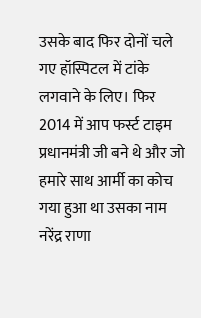उसके बाद फिर दोनों चले गए हॉस्पिटल में टांके लगवाने के लिए। फिर 2014 में आप फर्स्ट टाइम प्रधानमंत्री जी बने थे और जो हमारे साथ आर्मी का कोच गया हुआ था उसका नाम नरेंद्र राणा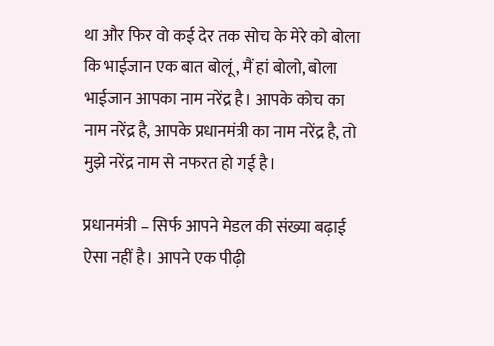था और फिर वो कई देर तक सोच के मेरे को बोला कि भाईजान एक बात बोलूं, मैं हां बोलो, बोला भाईजान आपका नाम नरेंद्र है। आपके कोच का नाम नरेंद्र है, आपके प्रधानमंत्री का नाम नरेंद्र है, तो मुझे नरेंद्र नाम से नफरत हो गई है।

प्रधानमंत्री – सिर्फ आपने मेडल की संख्या बढ़ाई ऐसा नहीं है। आपने एक पीढ़ी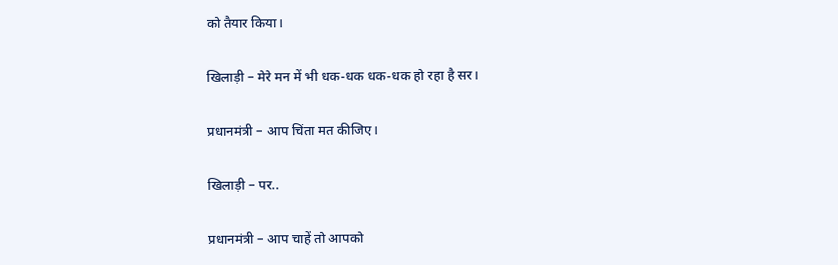को तैयार किया।

खिलाड़ी – मेरे मन में भी धक-धक धक-धक हो रहा है सर।

प्रधानमंत्री – आप चिंता मत कीजिए।

खिलाड़ी – पर..

प्रधानमंत्री – आप चाहें तो आपको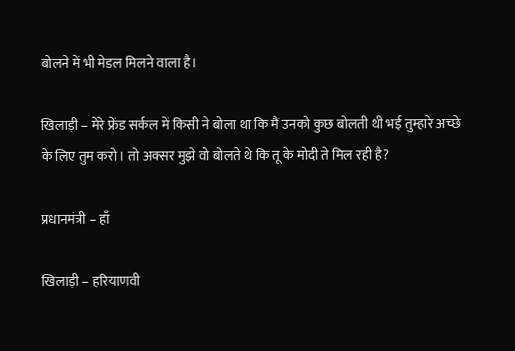बोलने में भी मेडल मिलने वाला है।

खिलाड़ी – मेरे फ्रेंड सर्कल में किसी ने बोला था कि मैं उनको कुछ बोलती थी भई तुम्हारे अच्छे के लिए तुम करो। तो अक्सर मुझे वो बोलते थे कि तू के मोदी ते मिल रही है?

प्रधानमंत्री – हाँ

खिलाड़ी – हरियाणवी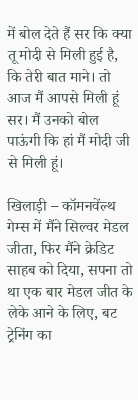में बोल देते हैं सर कि क्या तू मोदी से मिली हुई है, कि तेरी बात माने। तो आज मैं आपसे मिली हूं सर। मैं उनको बोल पाऊंगी कि हां मैं मोदी जी से मिली हूं।

खिलाड़ी – कॉमनवेंल्थ गेम्स में मैंने सिल्वर मेडल जीता, फिर मैंने क्रेडिट साहब को दिया, सपना तो था एक बार मेडल जीत के लेके आने के लिए, बट ट्रेनिंग का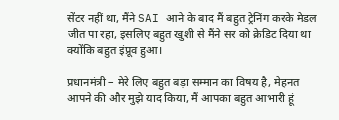सेंटर नहीं था, मैंने SAI आने के बाद मैं बहुत ट्रेनिंग करके मेडल जीत पा रहा, इसलिए बहुत खुशी से मैंने सर को क्रेडिट दिया था क्योंकि बहुत इंप्रूव हुआ।

प्रधानमंत्री – मेरे लिए बहुत बड़ा सम्मान का विषय है, मेहनत आपने की और मुझे याद किया, मैं आपका बहुत आभारी हूं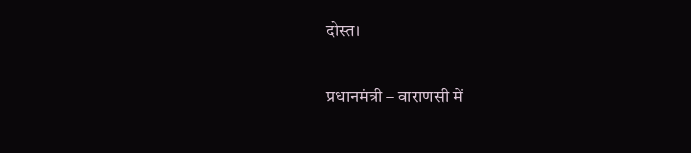दोस्त।

प्रधानमंत्री – वाराणसी में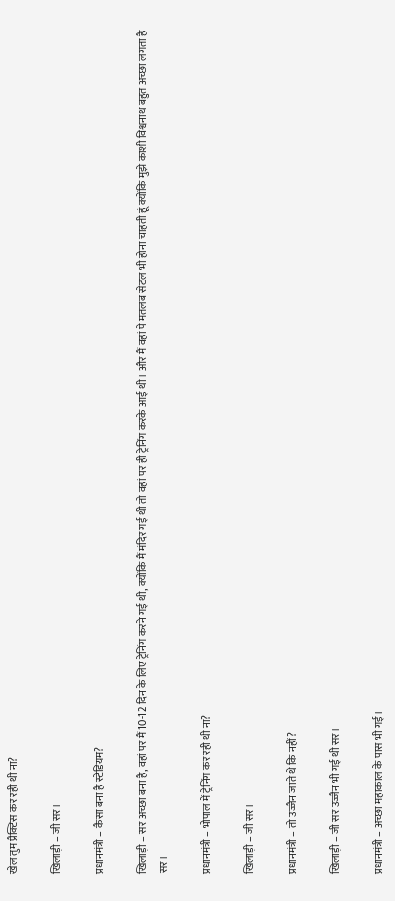खेल तुम प्रैक्टिस कर रही थी ना?

खिलाड़ी – जी सर।

प्रधानमंत्री – कैसा बना है स्टेडियम?

खिलाड़ी – सर अच्छा बना है, वहां पर मैं 10-12 दिन के लिए ट्रेनिंग करने गई थी, क्योंकि मैं मंदिर गई थी तो वहां पर ही ट्रेनिंग करके आई थी। और मैं वहां पे मतलब सेटल भी होना चाहती हूं क्योंकि मुझे काशी विश्वनाथ बहुत अच्छा लगता है सर।

प्रधानमंत्री – भोपाल में ट्रेनिंग कर रही थी ना?

खिलाड़ी – जी सर।

प्रधानमंत्री – तो उज्जैन जाते थे कि नहीं?

खिलाड़ी – जी सर उज्जैन भी गई थी सर।

प्रधानमंत्री – अच्छा महाकाल के पास भी गई।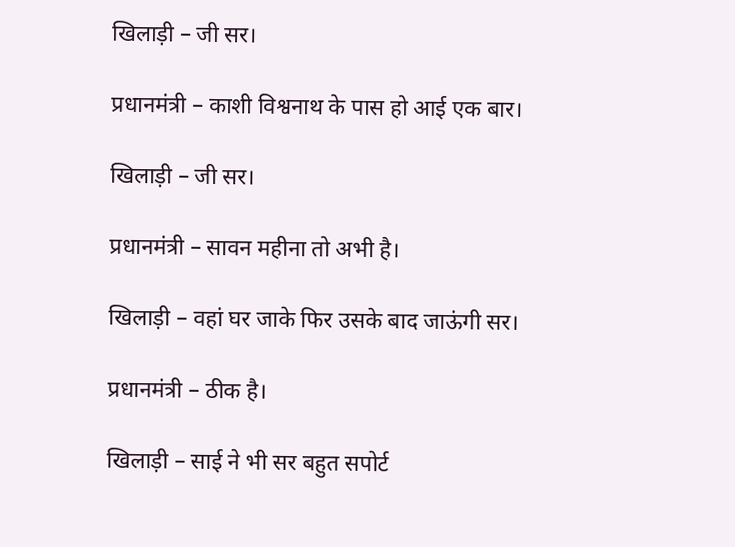खिलाड़ी – जी सर।

प्रधानमंत्री – काशी विश्वनाथ के पास हो आई एक बार।

खिलाड़ी – जी सर।

प्रधानमंत्री – सावन महीना तो अभी है।

खिलाड़ी – वहां घर जाके फिर उसके बाद जाऊंगी सर।

प्रधानमंत्री – ठीक है।

खिलाड़ी – साई ने भी सर बहुत सपोर्ट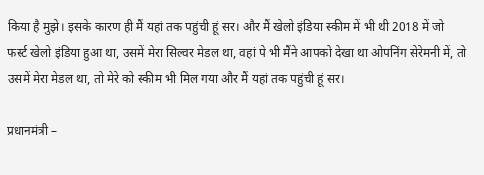किया है मुझे। इसके कारण ही मैं यहां तक पहुंची हूं सर। और मैं खेलो इंडिया स्कीम में भी थी 2018 में जो फर्स्ट खेलो इंडिया हुआ था, उसमें मेरा सिल्वर मेडल था, वहां पे भी मैंने आपको देखा था ओपनिंग सेरेमनी में, तो उसमें मेरा मेडल था, तो मेरे को स्कीम भी मिल गया और मैं यहां तक पहुंची हूं सर।

प्रधानमंत्री –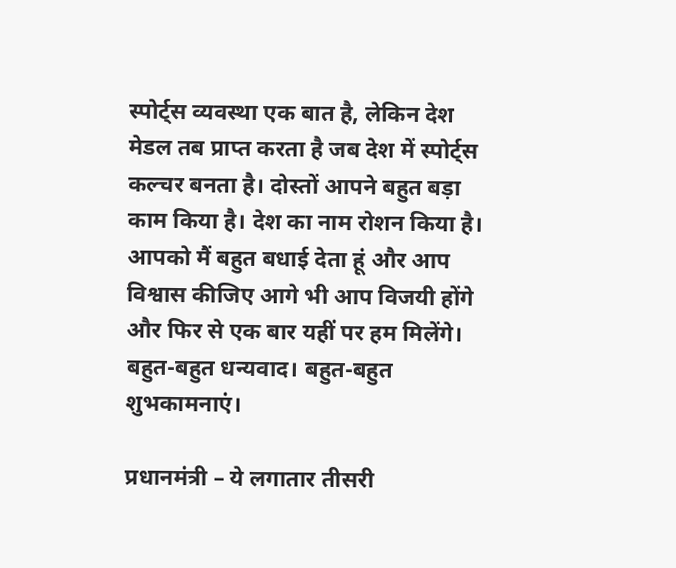स्पोर्ट्स व्यवस्था एक बात है, लेकिन देश मेडल तब प्राप्त करता है जब देश में स्पोर्ट्स कल्चर बनता है। दोस्तों आपने बहुत बड़ा काम किया है। देश का नाम रोशन किया है। आपको मैं बहुत बधाई देता हूं और आप विश्वास कीजिए आगे भी आप विजयी होंगे और फिर से एक बार यहीं पर हम मिलेंगे। बहुत-बहुत धन्यवाद। बहुत-बहुत शुभकामनाएं।

प्रधानमंत्री – ये लगातार तीसरी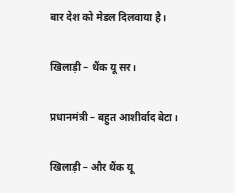बार देश को मेडल दिलवाया है।

खिलाड़ी – थैंक यू सर।

प्रधानमंत्री – बहुत आशीर्वाद बेटा।

खिलाड़ी – और थैंक यू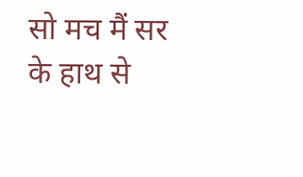सो मच मैं सर के हाथ से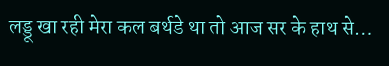लड्डू खा रही मेरा कल बर्थडे था तो आज सर के हाथ से…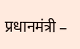प्रधानमंत्री –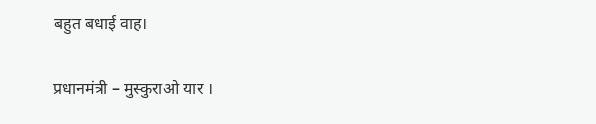बहुत बधाई वाह।

प्रधानमंत्री – मुस्कुराओ यार ।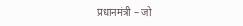प्रधानमंत्री – जो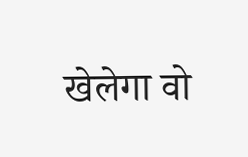खेलेगा वो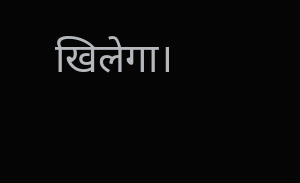खिलेगा।